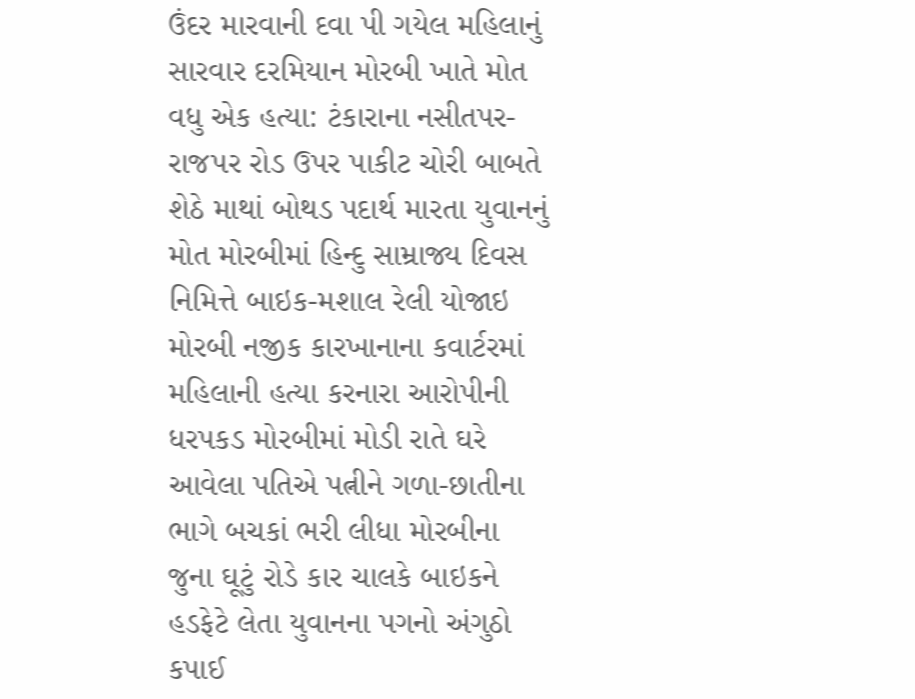ઉંદર મારવાની દવા પી ગયેલ મહિલાનું સારવાર દરમિયાન મોરબી ખાતે મોત વધુ એક હત્યા: ટંકારાના નસીતપર-રાજપર રોડ ઉપર પાકીટ ચોરી બાબતે શેઠે માથાં બોથડ પદાર્થ મારતા યુવાનનું મોત મોરબીમાં હિન્દુ સામ્રાજ્ય દિવસ નિમિત્તે બાઇક-મશાલ રેલી યોજાઇ મોરબી નજીક કારખાનાના કવાર્ટરમાં મહિલાની હત્યા કરનારા આરોપીની ધરપકડ મોરબીમાં મોડી રાતે ઘરે આવેલા પતિએ પત્નીને ગળા-છાતીના ભાગે બચકાં ભરી લીધા મોરબીના જુના ઘૂટું રોડે કાર ચાલકે બાઇકને હડફેટે લેતા યુવાનના પગનો અંગુઠો કપાઈ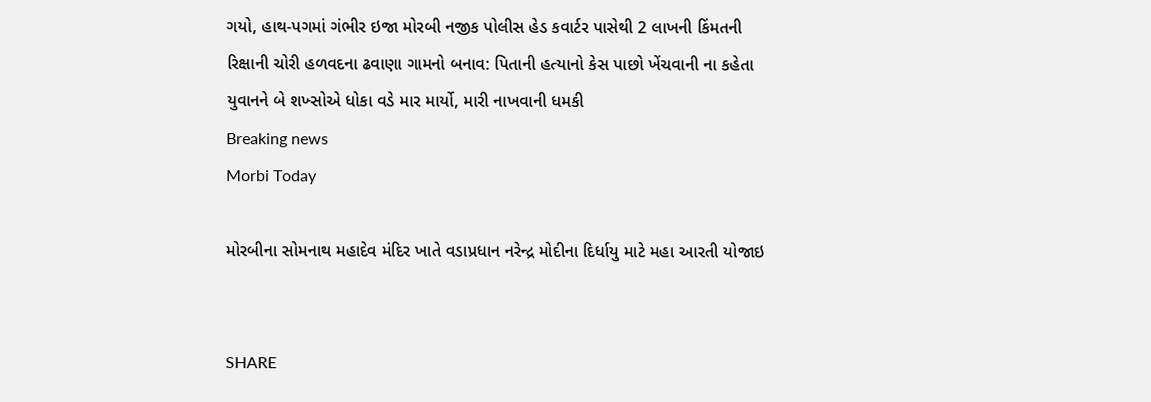ગયો, હાથ-પગમાં ગંભીર ઇજા મોરબી નજીક પોલીસ હેડ કવાર્ટર પાસેથી 2 લાખની કિંમતની રિક્ષાની ચોરી હળવદના ઢવાણા ગામનો બનાવ: પિતાની હત્યાનો કેસ પાછો ખેંચવાની ના કહેતા યુવાનને બે શખ્સોએ ધોકા વડે માર માર્યો, મારી નાખવાની ધમકી
Breaking news
Morbi Today

મોરબીના સોમનાથ મહાદેવ મંદિર ખાતે વડાપ્રધાન નરેન્દ્ર મોદીના દિર્ધાયુ માટે મહા આરતી યોજાઇ


SHARE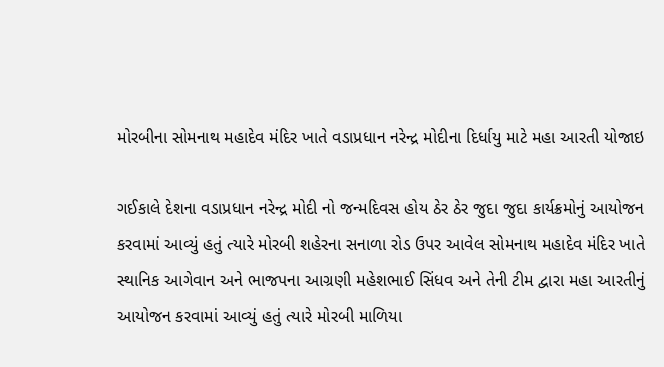મોરબીના સોમનાથ મહાદેવ મંદિર ખાતે વડાપ્રધાન નરેન્દ્ર મોદીના દિર્ધાયુ માટે મહા આરતી યોજાઇ

ગઈકાલે દેશના વડાપ્રધાન નરેન્દ્ર મોદી નો જન્મદિવસ હોય ઠેર ઠેર જુદા જુદા કાર્યક્રમોનું આયોજન કરવામાં આવ્યું હતું ત્યારે મોરબી શહેરના સનાળા રોડ ઉપર આવેલ સોમનાથ મહાદેવ મંદિર ખાતે સ્થાનિક આગેવાન અને ભાજપના આગ્રણી મહેશભાઈ સિંધવ અને તેની ટીમ દ્વારા મહા આરતીનું આયોજન કરવામાં આવ્યું હતું ત્યારે મોરબી માળિયા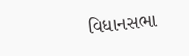વિધાનસભા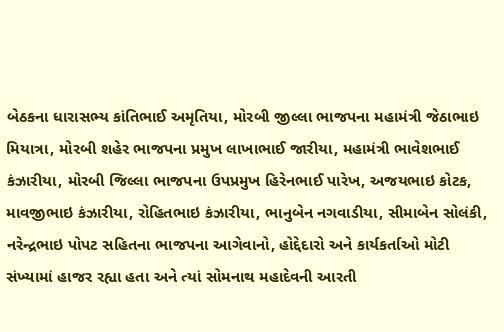બેઠકના ધારાસભ્ય કાંતિભાઈ અમૃતિયા, મોરબી જીલ્લા ભાજપના મહામંત્રી જેઠાભાઇ મિયાત્રા, મોરબી શહેર ભાજપના પ્રમુખ લાખાભાઈ જારીયા, મહામંત્રી ભાવેશભાઈ કંઝારીયા, મોરબી જિલ્લા ભાજપના ઉપપ્રમુખ હિરેનભાઈ પારેખ, અજયભાઇ કોટક, માવજીભાઇ કંઝારીયા, રોહિતભાઇ કંઝારીયા, ભાનુબેન નગવાડીયા, સીમાબેન સોલંકી, નરેન્દ્રભાઇ પોપટ સહિતના ભાજપના આગેવાનો, હોદ્દેદારો અને કાર્યકર્તાઓ મોટી સંખ્યામાં હાજર રહ્યા હતા અને ત્યાં સોમનાથ મહાદેવની આરતી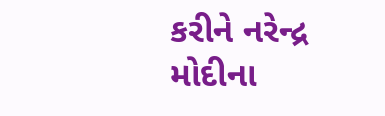કરીને નરેન્દ્ર મોદીના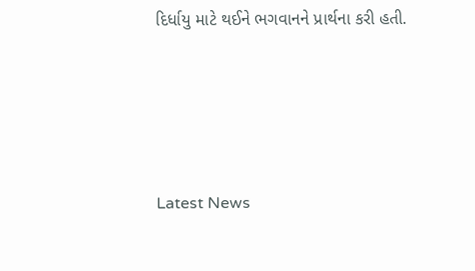દિર્ધાયુ માટે થઈને ભગવાનને પ્રાર્થના કરી હતી.






Latest News